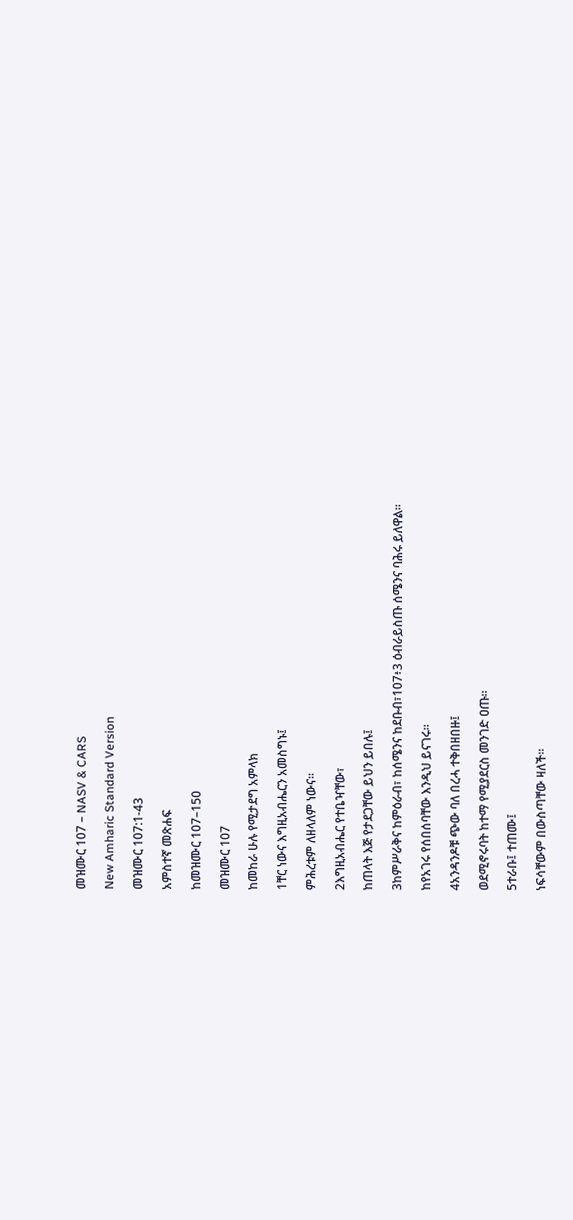መዝሙር 107 – NASV & CARS

New Amharic Standard Version

መዝሙር 107:1-43

አምስተኛ መጽሐፍ

ከመዝሙር 107–150

መዝሙር 107

ከመከራ ሁሉ የሚታደግ አምላክ

1ቸር ነውና እግዚአብሔርን አመስግኑ፤

ምሕረቱም ለዘላለም ነውና።

2እግዚአብሔር የተቤዣቸው፣

ከጠላት እጅ የታደጋቸው ይህን ይበሉ፤

3ከምሥራቅና ከምዕራብ፣ ከሰሜንና ከደቡብ፣107፥3 ዕብራይስጡ ሰሜንና ባሕሩ ይለዋል።

ከየአገሩ የሰበሰባቸው እንዲህ ይናገሩ።

4አንዳንዶቹ ጭው ባለ በረሓ ተቅበዘበዙ፤

ወደሚኖሩባት ከተማ የሚያደርስ መንገድ ዐጡ።

5ተራቡ፤ ተጠሙ፤

ነፍሳቸውም በውስጣቸው ዛለች።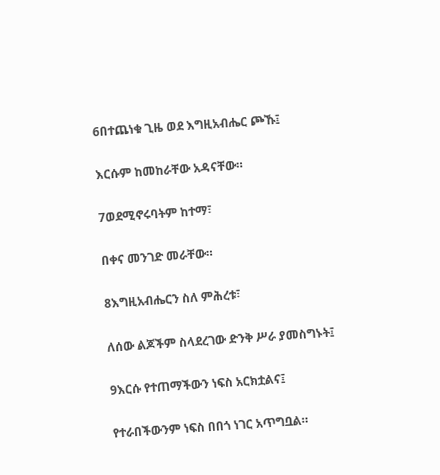6በተጨነቁ ጊዜ ወደ እግዚአብሔር ጮኹ፤

እርሱም ከመከራቸው አዳናቸው።

7ወደሚኖሩባትም ከተማ፣

በቀና መንገድ መራቸው።

8እግዚአብሔርን ስለ ምሕረቱ፣

ለሰው ልጆችም ስላደረገው ድንቅ ሥራ ያመስግኑት፤

9እርሱ የተጠማችውን ነፍስ አርክቷልና፤

የተራበችውንም ነፍስ በበጎ ነገር አጥግቧል።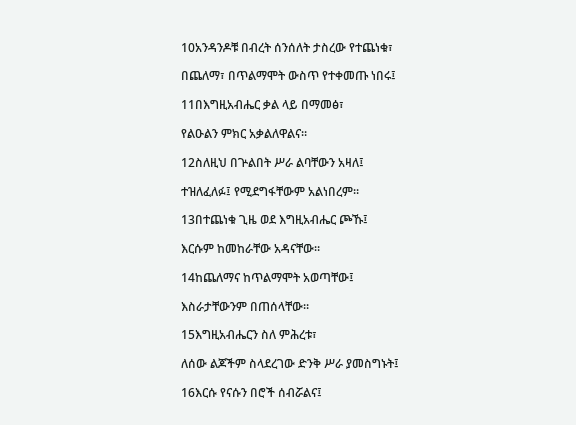10አንዳንዶቹ በብረት ሰንሰለት ታስረው የተጨነቁ፣

በጨለማ፣ በጥልማሞት ውስጥ የተቀመጡ ነበሩ፤

11በእግዚአብሔር ቃል ላይ በማመፅ፣

የልዑልን ምክር አቃልለዋልና።

12ስለዚህ በጕልበት ሥራ ልባቸውን አዛለ፤

ተዝለፈለፉ፤ የሚደግፋቸውም አልነበረም።

13በተጨነቁ ጊዜ ወደ እግዚአብሔር ጮኹ፤

እርሱም ከመከራቸው አዳናቸው።

14ከጨለማና ከጥልማሞት አወጣቸው፤

እስራታቸውንም በጠሰላቸው።

15እግዚአብሔርን ስለ ምሕረቱ፣

ለሰው ልጆችም ስላደረገው ድንቅ ሥራ ያመስግኑት፤

16እርሱ የናሱን በሮች ሰብሯልና፤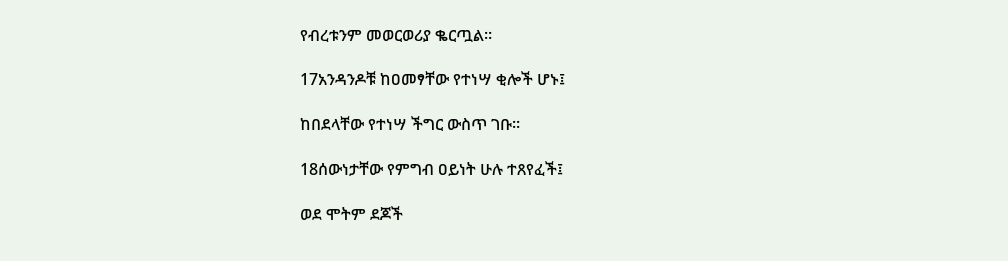የብረቱንም መወርወሪያ ቈርጧል።

17አንዳንዶቹ ከዐመፃቸው የተነሣ ቂሎች ሆኑ፤

ከበደላቸው የተነሣ ችግር ውስጥ ገቡ።

18ሰውነታቸው የምግብ ዐይነት ሁሉ ተጸየፈች፤

ወደ ሞትም ደጆች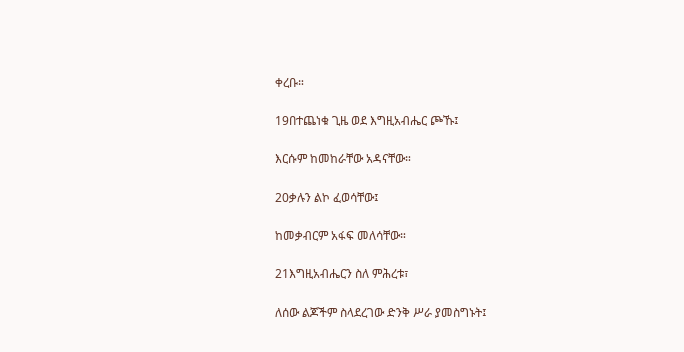ቀረቡ።

19በተጨነቁ ጊዜ ወደ እግዚአብሔር ጮኹ፤

እርሱም ከመከራቸው አዳናቸው።

20ቃሉን ልኮ ፈወሳቸው፤

ከመቃብርም አፋፍ መለሳቸው።

21እግዚአብሔርን ስለ ምሕረቱ፣

ለሰው ልጆችም ስላደረገው ድንቅ ሥራ ያመስግኑት፤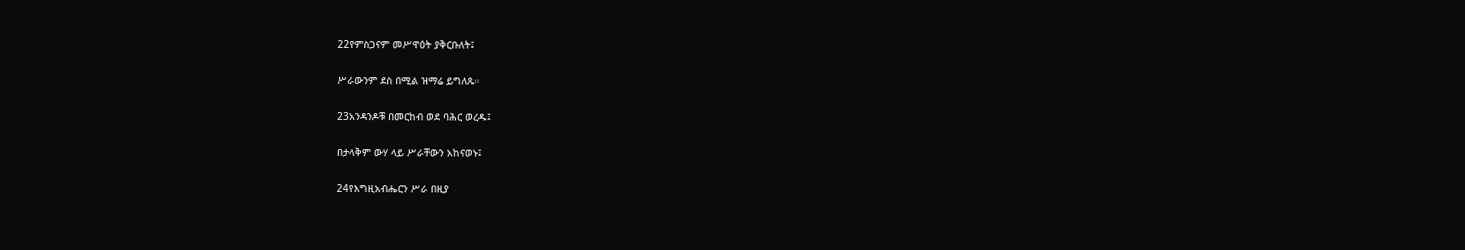22የምስጋናም መሥዋዕት ያቅርቡለት፤

ሥራውንም ደስ በሚል ዝማሬ ይግለጹ።

23አንዳንዶቹ በመርከብ ወደ ባሕር ወረዱ፤

በታላቅም ውሃ ላይ ሥራቸውን አከናወኑ፤

24የእግዚአብሔርን ሥራ በዚያ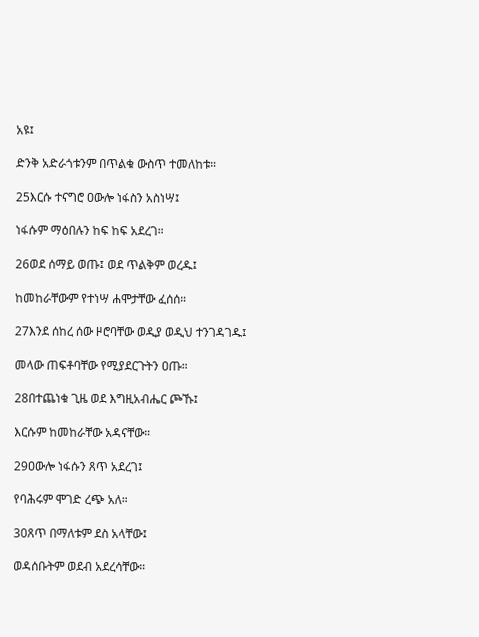አዩ፤

ድንቅ አድራጎቱንም በጥልቁ ውስጥ ተመለከቱ።

25እርሱ ተናግሮ ዐውሎ ነፋስን አስነሣ፤

ነፋሱም ማዕበሉን ከፍ ከፍ አደረገ።

26ወደ ሰማይ ወጡ፤ ወደ ጥልቅም ወረዱ፤

ከመከራቸውም የተነሣ ሐሞታቸው ፈሰሰ።

27እንደ ሰከረ ሰው ዞሮባቸው ወዲያ ወዲህ ተንገዳገዱ፤

መላው ጠፍቶባቸው የሚያደርጉትን ዐጡ።

28በተጨነቁ ጊዜ ወደ እግዚአብሔር ጮኹ፤

እርሱም ከመከራቸው አዳናቸው።

29ዐውሎ ነፋሱን ጸጥ አደረገ፤

የባሕሩም ሞገድ ረጭ አለ።

30ጸጥ በማለቱም ደስ አላቸው፤

ወዳሰቡትም ወደብ አደረሳቸው።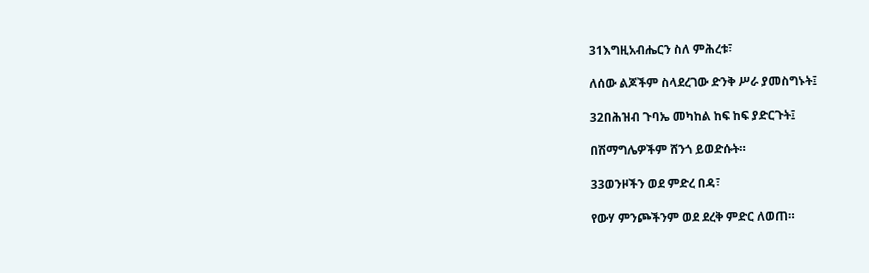31እግዚአብሔርን ስለ ምሕረቱ፣

ለሰው ልጆችም ስላደረገው ድንቅ ሥራ ያመስግኑት፤

32በሕዝብ ጉባኤ መካከል ከፍ ከፍ ያድርጉት፤

በሽማግሌዎችም ሸንጎ ይወድሱት።

33ወንዞችን ወደ ምድረ በዳ፣

የውሃ ምንጮችንም ወደ ደረቅ ምድር ለወጠ።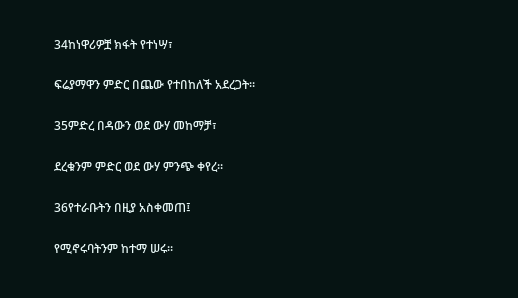34ከነዋሪዎቿ ክፋት የተነሣ፣

ፍሬያማዋን ምድር በጨው የተበከለች አደረጋት።

35ምድረ በዳውን ወደ ውሃ መከማቻ፣

ደረቁንም ምድር ወደ ውሃ ምንጭ ቀየረ።

36የተራቡትን በዚያ አስቀመጠ፤

የሚኖሩባትንም ከተማ ሠሩ።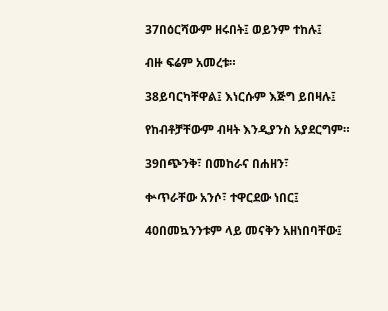37በዕርሻውም ዘሩበት፤ ወይንም ተከሉ፤

ብዙ ፍሬም አመረቱ።

38ይባርካቸዋል፤ እነርሱም እጅግ ይበዛሉ፤

የከብቶቻቸውም ብዛት እንዲያንስ አያደርግም።

39በጭንቅ፣ በመከራና በሐዘን፣

ቍጥራቸው አንሶ፣ ተዋርደው ነበር፤

40በመኳንንቱም ላይ መናቅን አዘነበባቸው፤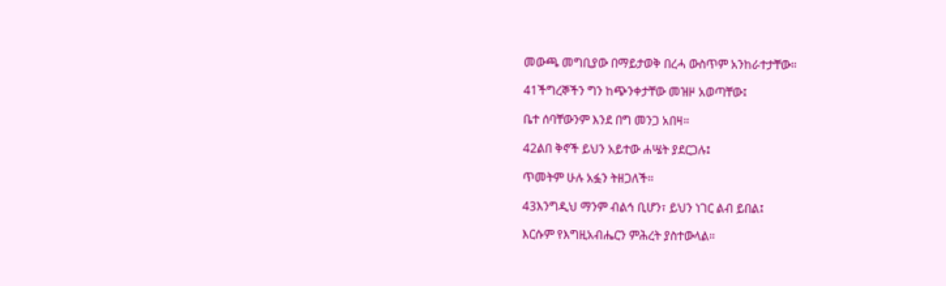መውጫ መግቢያው በማይታወቅ በረሓ ውስጥም አንከራተታቸው።

41ችግረኞችን ግን ከጭንቀታቸው መዝዞ አወጣቸው፤

ቤተ ሰባቸውንም እንደ በግ መንጋ አበዛ።

42ልበ ቅኖች ይህን አይተው ሐሤት ያደርጋሉ፤

ጥመትም ሁሉ አፏን ትዘጋለች።

43እንግዲህ ማንም ብልኅ ቢሆን፣ ይህን ነገር ልብ ይበል፤

እርሱም የእግዚአብሔርን ምሕረት ያስተውላል።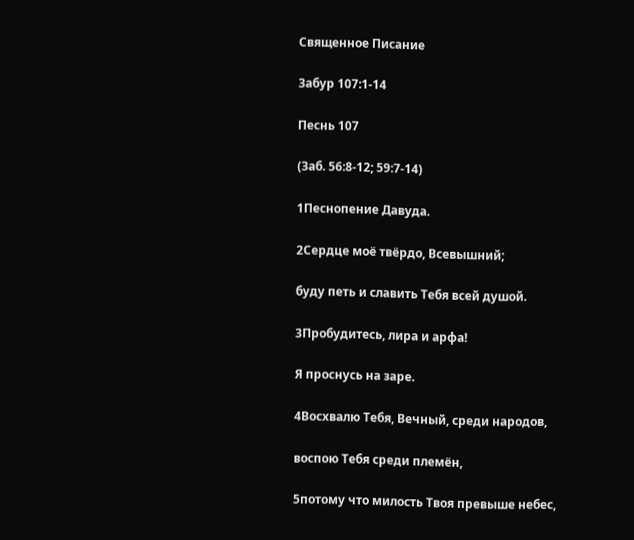Священное Писание

Забур 107:1-14

Песнь 107

(Заб. 56:8-12; 59:7-14)

1Песнопение Давуда.

2Сердце моё твёрдо, Всевышний;

буду петь и славить Тебя всей душой.

3Пробудитесь, лира и арфа!

Я проснусь на заре.

4Восхвалю Тебя, Вечный, среди народов,

воспою Тебя среди племён,

5потому что милость Твоя превыше небес,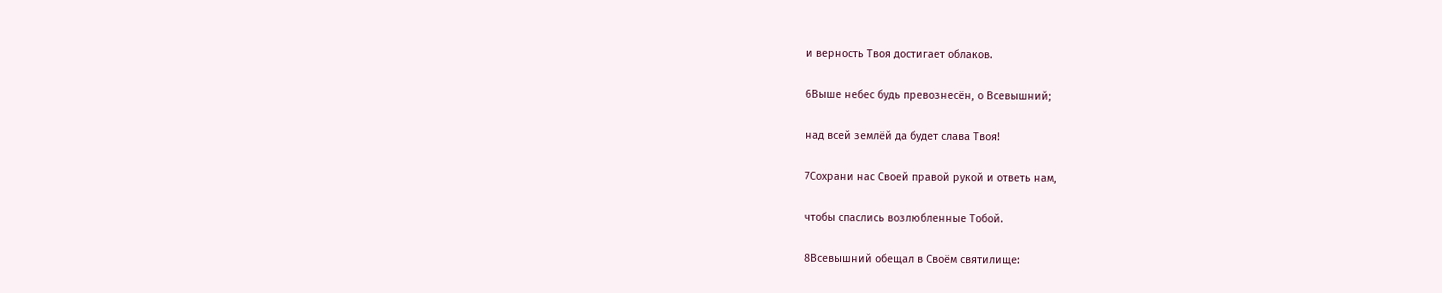и верность Твоя достигает облаков.

6Выше небес будь превознесён, о Всевышний;

над всей землёй да будет слава Твоя!

7Сохрани нас Своей правой рукой и ответь нам,

чтобы спаслись возлюбленные Тобой.

8Всевышний обещал в Своём святилище: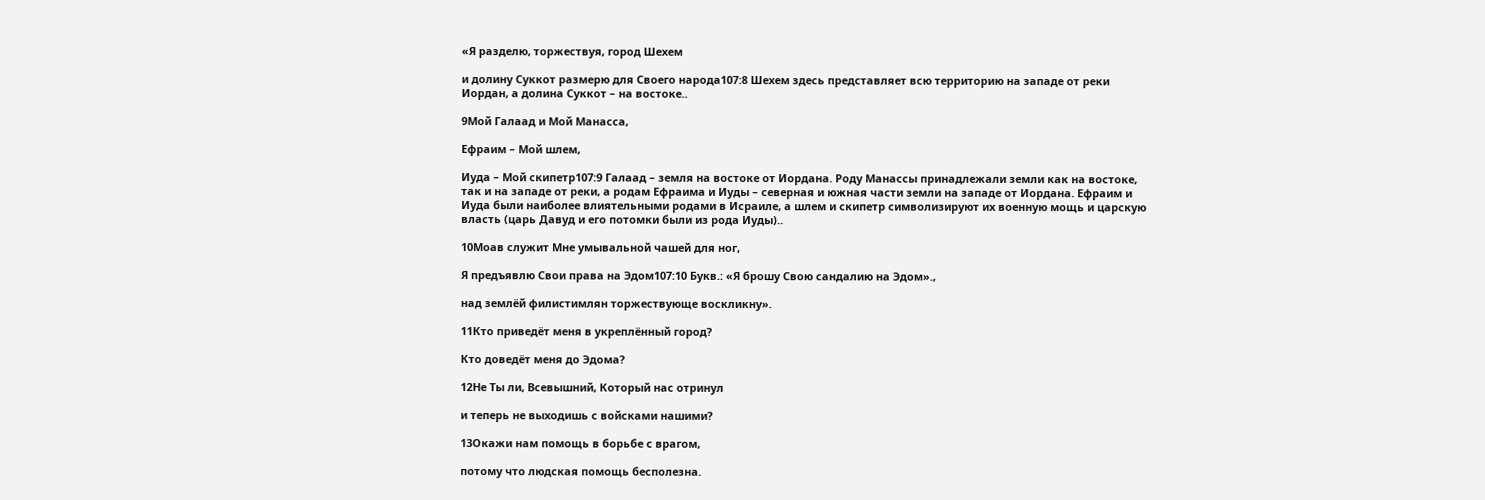«Я разделю, торжествуя, город Шехем

и долину Суккот размерю для Своего народа107:8 Шехем здесь представляет всю территорию на западе от реки Иордан, а долина Суккот – на востоке..

9Мой Галаад и Мой Манасса,

Ефраим – Мой шлем,

Иуда – Мой скипетр107:9 Галаад – земля на востоке от Иордана. Роду Манассы принадлежали земли как на востоке, так и на западе от реки, а родам Ефраима и Иуды – северная и южная части земли на западе от Иордана. Ефраим и Иуда были наиболее влиятельными родами в Исраиле, а шлем и скипетр символизируют их военную мощь и царскую власть (царь Давуд и его потомки были из рода Иуды)..

10Моав служит Мне умывальной чашей для ног,

Я предъявлю Свои права на Эдом107:10 Букв.: «Я брошу Свою сандалию на Эдом».,

над землёй филистимлян торжествующе воскликну».

11Кто приведёт меня в укреплённый город?

Кто доведёт меня до Эдома?

12Не Ты ли, Всевышний, Который нас отринул

и теперь не выходишь с войсками нашими?

13Окажи нам помощь в борьбе с врагом,

потому что людская помощь бесполезна.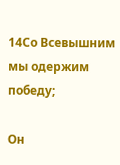14Со Всевышним мы одержим победу;

Он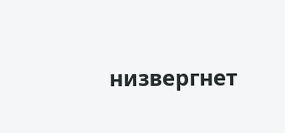низвергнет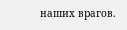наших врагов.